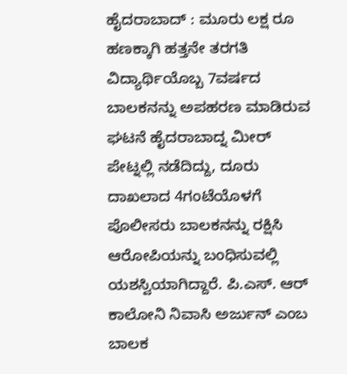ಹೈದರಾಬಾದ್ : ಮೂರು ಲಕ್ಷ ರೂ ಹಣಕ್ಕಾಗಿ ಹತ್ತನೇ ತರಗತಿ ವಿದ್ಯಾರ್ಥಿಯೊಬ್ಬ 7ವರ್ಷದ ಬಾಲಕನನ್ನು ಅಪಹರಣ ಮಾಡಿರುವ ಘಟನೆ ಹೈದರಾಬಾದ್ನ ಮೀರ್ ಪೇಟ್ನಲ್ಲಿ ನಡೆದಿದ್ದು, ದೂರು ದಾಖಲಾದ 4ಗಂಟೆಯೊಳಗೆ ಪೊಲೀಸರು ಬಾಲಕನನ್ನು ರಕ್ಷಿಸಿ ಆರೋಪಿಯನ್ನು ಬಂಧಿಸುವಲ್ಲಿ ಯಶಸ್ವಿಯಾಗಿದ್ದಾರೆ. ಪಿ.ಎಸ್. ಆರ್ ಕಾಲೋನಿ ನಿವಾಸಿ ಅರ್ಜುನ್ ಎಂಬ ಬಾಲಕ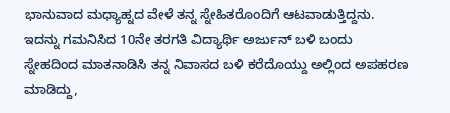ಭಾನುವಾದ ಮಧ್ಯಾಹ್ನದ ವೇಳೆ ತನ್ನ ಸ್ನೇಹಿತರೊಂದಿಗೆ ಆಟವಾಡುತ್ತಿದ್ದನು. ಇದನ್ನು ಗಮನಿಸಿದ 10ನೇ ತರಗತಿ ವಿದ್ಯಾರ್ಥಿ ಅರ್ಜುನ್ ಬಳಿ ಬಂದು ಸ್ನೇಹದಿಂದ ಮಾತನಾಡಿಸಿ ತನ್ನ ನಿವಾಸದ ಬಳಿ ಕರೆದೊಯ್ದು ಅಲ್ಲಿಂದ ಅಪಹರಣ ಮಾಡಿದ್ದು,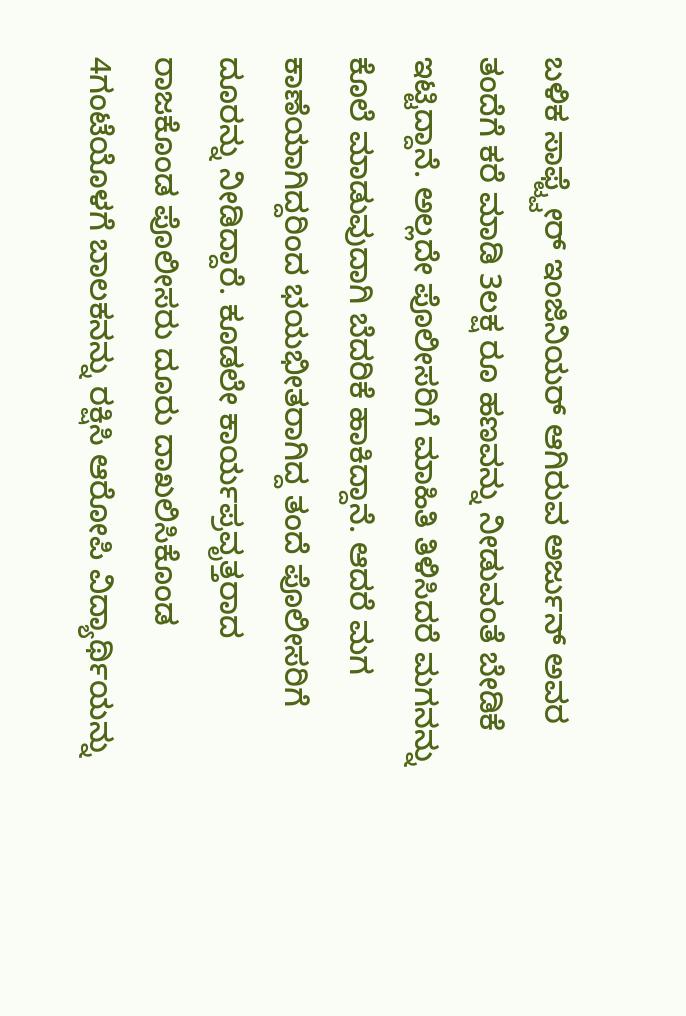ಬಳಿಕ ಸಾಫ್ಟ್ವೇರ್ ಇಂಜಿನಿಯರ್ ಆಗಿರುವ ಅರ್ಜುನ್ ಅವರ ತಂದೆಗೆ ಕರೆ ಮಾಡಿ 3ಲಕ್ಷ ರೂ ಹಣವನ್ನು ನೀಡುವಂತೆ ಬೇಡಿಕೆ ಇಟ್ಟಿದ್ದಾನೆ. ಅಲ್ಲದೇ ಪೊಲೀಸರಿಗೆ ಮಾಹಿತಿ ತಿಳಿಸಿದರೆ ಮಗನನ್ನು ಕೊಲೆ ಮಾಡುವುದಾಗಿ ಬೆದರಿಕೆ ಹಾಕಿದ್ದಾನೆ. ಆದರೆ ಮಗ ಕಾಣೆಯಾಗಿದ್ದರಿಂದ ಭಯಭೀತರಾಗಿದ್ದ ತಂದೆ ಪೊಲೀಸರಿಗೆ ದೂರನ್ನು ನೀಡಿದ್ದಾರೆ. ಕೂಡಲೇ ಕಾರ್ಯಪ್ರವೃತ್ತರಾದ ರಾಜಕೊಂಡ ಪೊಲೀಸರು ದೂರು ದಾಖಲಿಸಿಕೊಂಡ 4ಗಂಟೆಯೊಳಗೆ ಬಾಲಕನನ್ನು ರಕ್ಷಿಸಿ ಆರೋಪಿ ವಿದ್ಯಾರ್ಥಿಯನ್ನು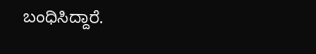ಬಂಧಿಸಿದ್ದಾರೆ.